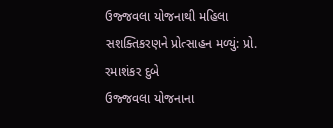ઉજ્જવલા યોજનાથી મહિલા સશક્તિકરણને પ્રોત્સાહન મળ્યું: પ્રો. રમાશંકર દુબે
ઉજ્જવલા યોજનાના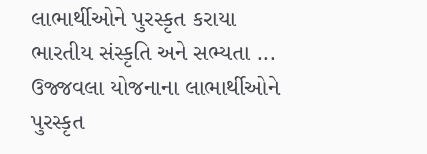લાભાર્થીઓને પુરસ્કૃત કરાયા ભારતીય સંસ્કૃતિ અને સભ્યતા ...
ઉજ્જવલા યોજનાના લાભાર્થીઓને પુરસ્કૃત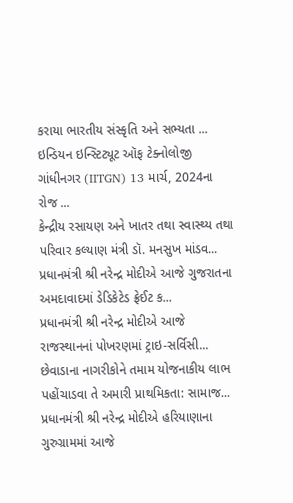કરાયા ભારતીય સંસ્કૃતિ અને સભ્યતા ...
ઇન્ડિયન ઇન્સ્ટિટ્યૂટ ઑફ ટેક્નોલોજી ગાંધીનગર (IITGN) 13 માર્ચ, 2024ના રોજ ...
કેન્દ્રીય રસાયણ અને ખાતર તથા સ્વાસ્થ્ય તથા પરિવાર કલ્યાણ મંત્રી ડૉ. મનસુખ માંડવ...
પ્રધાનમંત્રી શ્રી નરેન્દ્ર મોદીએ આજે ગુજરાતના અમદાવાદમાં ડેડિકેટેડ ફ્રેઈટ ક...
પ્રધાનમંત્રી શ્રી નરેન્દ્ર મોદીએ આજે રાજસ્થાનનાં પોખરણમાં ટ્રાઇ-સર્વિસી...
છેવાડાના નાગરીકોને તમામ યોજનાકીય લાભ પહોંચાડવા તે અમારી પ્રાથમિકતા: સામાજ...
પ્રધાનમંત્રી શ્રી નરેન્દ્ર મોદીએ હરિયાણાના ગુરુગ્રામમાં આજે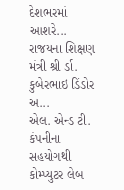દેશભરમાં આશરે...
રાજયના શિક્ષણ મંત્રી શ્રી ર્ડા. કુબેરભાઇ ડિંડોર અ...
એલ. એન્ડ ટી. કંપનીના સહયોગથી કોમ્પ્યુટર લેબ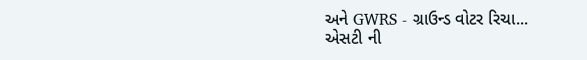અને GWRS - ગ્રાઉન્ડ વોટર રિચા...
એસટી ની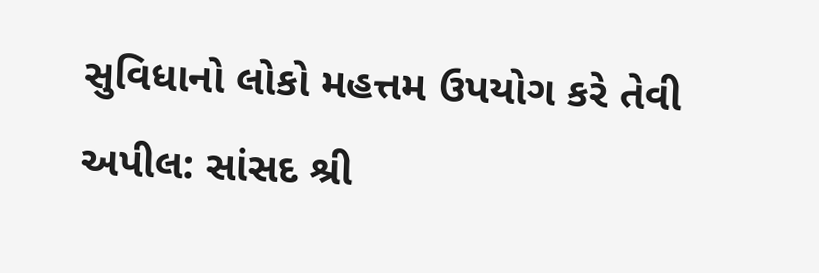સુવિધાનો લોકો મહત્તમ ઉપયોગ કરે તેવી અપીલ: સાંસદ શ્રી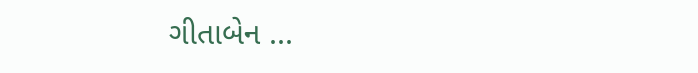ગીતાબેન ...